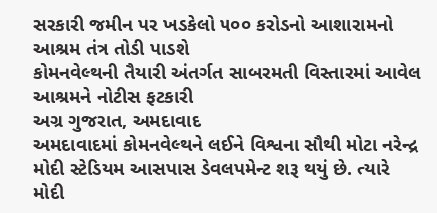સરકારી જમીન પર ખડકેલો ૫૦૦ કરોડનો આશારામનો આશ્રમ તંત્ર તોડી પાડશે
કોમનવેલ્થની તૈયારી અંતર્ગત સાબરમતી વિસ્તારમાં આવેલ આશ્રમને નોટીસ ફટકારી
અગ્ર ગુજરાત, અમદાવાદ
અમદાવાદમાં કોમનવેલ્થને લઈને વિશ્વના સૌથી મોટા નરેન્દ્ર મોદી સ્ટેડિયમ આસપાસ ડેવલપમેન્ટ શરૂ થયું છે. ત્યારે મોદી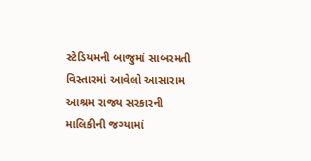સ્ટેડિયમની બાજુમાં સાબરમતી વિસ્તારમાં આવેલો આસારામ આશ્રમ રાજ્ય સરકારની માલિકીની જગ્યામાં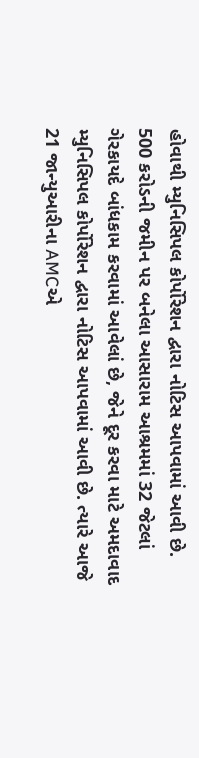હોવાથી મ્યુનિસિપલ કોર્પોરેશન દ્વારા નોટિસ આપવામાં આવી છે.
500 કરોડની જમીન પર બનેલા આસારામ આશ્રમમાં 32 જેટલાં ગેરકાયદે બાંધકામ કરવામાં આવેલાં છે, જેને દૂર કરવા માટે અમદાવાદ મ્યુનિસિપલ કોર્પોરેશન દ્વારા નોટિસ આપવામાં આવી છે. ત્યારે આજે 21 જાન્યુઆરીના AMCએ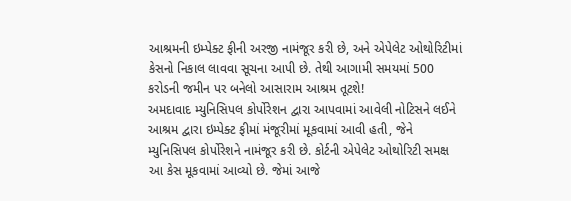આશ્રમની ઇમ્પેક્ટ ફીની અરજી નામંજૂર કરી છે, અને એપેલેટ ઓથોરિટીમાં કેસનો નિકાલ લાવવા સૂચના આપી છે. તેથી આગામી સમયમાં 500 કરોડની જમીન પર બનેલો આસારામ આશ્રમ તૂટશે!
અમદાવાદ મ્યુનિસિપલ કોર્પોરેશન દ્વારા આપવામાં આવેલી નોટિસને લઈને આશ્રમ દ્વારા ઇમ્પેક્ટ ફીમાં મંજૂરીમાં મૂકવામાં આવી હતી, જેને મ્યુનિસિપલ કોર્પોરેશને નામંજૂર કરી છે. કોર્ટની એપેલેટ ઓથોરિટી સમક્ષ આ કેસ મૂકવામાં આવ્યો છે. જેમાં આજે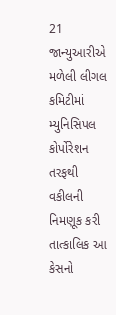21 જાન્યુઆરીએ મળેલી લીગલ કમિટીમાં મ્યુનિસિપલ કોર્પોરેશન તરફથી વકીલની નિમણૂક કરી તાત્કાલિક આ કેસનો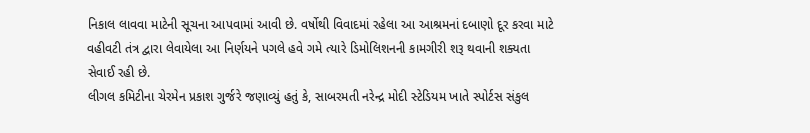નિકાલ લાવવા માટેની સૂચના આપવામાં આવી છે. વર્ષોથી વિવાદમાં રહેલા આ આશ્રમનાં દબાણો દૂર કરવા માટે વહીવટી તંત્ર દ્વારા લેવાયેલા આ નિર્ણયને પગલે હવે ગમે ત્યારે ડિમોલિશનની કામગીરી શરૂ થવાની શક્યતા સેવાઈ રહી છે.
લીગલ કમિટીના ચેરમેન પ્રકાશ ગુર્જરે જણાવ્યું હતું કે, સાબરમતી નરેન્દ્ર મોદી સ્ટેડિયમ ખાતે સ્પોર્ટસ સંકુલ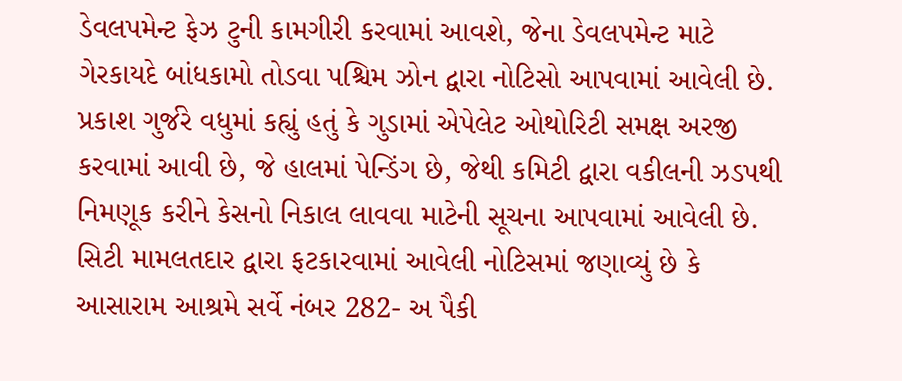ડેવલપમેન્ટ ફેઝ ટુની કામગીરી કરવામાં આવશે, જેના ડેવલપમેન્ટ માટે ગેરકાયદે બાંધકામો તોડવા પશ્ચિમ ઝોન દ્વારા નોટિસો આપવામાં આવેલી છે. પ્રકાશ ગુર્જરે વધુમાં કહ્યું હતું કે ગુડામાં એપેલેટ ઓથોરિટી સમક્ષ અરજી કરવામાં આવી છે, જે હાલમાં પેન્ડિંગ છે, જેથી કમિટી દ્વારા વકીલની ઝડપથી નિમણૂક કરીને કેસનો નિકાલ લાવવા માટેની સૂચના આપવામાં આવેલી છે.
સિટી મામલતદાર દ્વારા ફટકારવામાં આવેલી નોટિસમાં જણાવ્યું છે કે આસારામ આશ્રમે સર્વે નંબર 282- અ પૈકી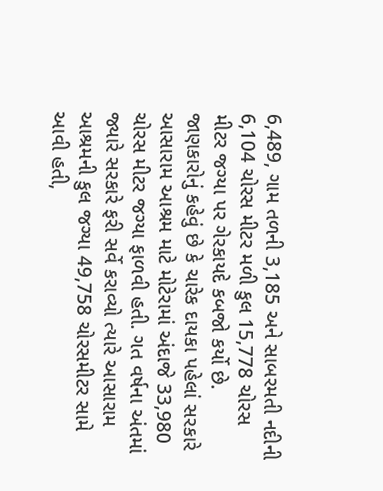6,489, ગામ તળની 3,185 અને સાબરમતી નદીની 6,104 ચોરસ મીટર મળી કુલ 15,778 ચોરસ મીટર જગ્યા પર ગેરકાયદે કબજો કર્યો છે. જાણકારોનું કહેવું છે કે ચારેક દાયકા પહેલાં સરકારે આસારામ આશ્રમ માટે મોટેરામાં અંદાજે 33,980 ચોરસ મીટર જગ્યા ફાળવી હતી. ગત વર્ષના અંતમાં જ્યારે સરકારે ફરી સર્વે કરાવ્યો ત્યારે આસારામ આશ્રમની કુલ જગ્યા 49,758 ચોરસમીટર સામે આવી હતી,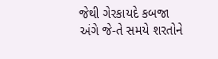જેથી ગેરકાયદે કબજા અંગે જે-તે સમયે શરતોને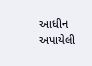આધીન અપાયેલી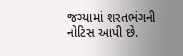જગ્યામાં શરતભંગની નોટિસ આપી છે.